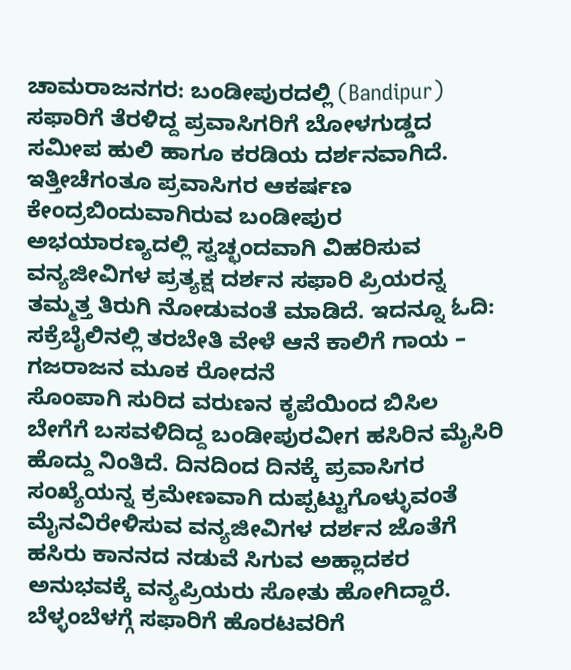ಚಾಮರಾಜನಗರ: ಬಂಡೀಪುರದಲ್ಲಿ (Bandipur) ಸಫಾರಿಗೆ ತೆರಳಿದ್ದ ಪ್ರವಾಸಿಗರಿಗೆ ಬೋಳಗುಡ್ಡದ ಸಮೀಪ ಹುಲಿ ಹಾಗೂ ಕರಡಿಯ ದರ್ಶನವಾಗಿದೆ.
ಇತ್ತೀಚೆಗಂತೂ ಪ್ರವಾಸಿಗರ ಆಕರ್ಷಣ ಕೇಂದ್ರಬಿಂದುವಾಗಿರುವ ಬಂಡೀಪುರ ಅಭಯಾರಣ್ಯದಲ್ಲಿ ಸ್ವಚ್ಛಂದವಾಗಿ ವಿಹರಿಸುವ ವನ್ಯಜೀವಿಗಳ ಪ್ರತ್ಯಕ್ಷ ದರ್ಶನ ಸಫಾರಿ ಪ್ರಿಯರನ್ನ ತಮ್ಮತ್ತ ತಿರುಗಿ ನೋಡುವಂತೆ ಮಾಡಿದೆ. ಇದನ್ನೂ ಓದಿ: ಸಕ್ರೆಬೈಲಿನಲ್ಲಿ ತರಬೇತಿ ವೇಳೆ ಆನೆ ಕಾಲಿಗೆ ಗಾಯ – ಗಜರಾಜನ ಮೂಕ ರೋದನೆ
ಸೊಂಪಾಗಿ ಸುರಿದ ವರುಣನ ಕೃಪೆಯಿಂದ ಬಿಸಿಲ ಬೇಗೆಗೆ ಬಸವಳಿದಿದ್ದ ಬಂಡೀಪುರವೀಗ ಹಸಿರಿನ ಮೈಸಿರಿ ಹೊದ್ದು ನಿಂತಿದೆ. ದಿನದಿಂದ ದಿನಕ್ಕೆ ಪ್ರವಾಸಿಗರ ಸಂಖ್ಯೆಯನ್ನ ಕ್ರಮೇಣವಾಗಿ ದುಪ್ಪಟ್ಟುಗೊಳ್ಳುವಂತೆ ಮೈನವಿರೇಳಿಸುವ ವನ್ಯಜೀವಿಗಳ ದರ್ಶನ ಜೊತೆಗೆ ಹಸಿರು ಕಾನನದ ನಡುವೆ ಸಿಗುವ ಅಹ್ಲಾದಕರ ಅನುಭವಕ್ಕೆ ವನ್ಯಪ್ರಿಯರು ಸೋತು ಹೋಗಿದ್ದಾರೆ. ಬೆಳ್ಳಂಬೆಳಗ್ಗೆ ಸಫಾರಿಗೆ ಹೊರಟವರಿಗೆ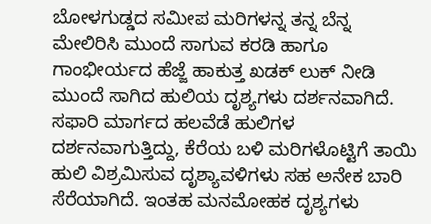ಬೋಳಗುಡ್ಡದ ಸಮೀಪ ಮರಿಗಳನ್ನ ತನ್ನ ಬೆನ್ನ ಮೇಲಿರಿಸಿ ಮುಂದೆ ಸಾಗುವ ಕರಡಿ ಹಾಗೂ ಗಾಂಭೀರ್ಯದ ಹೆಜ್ಜೆ ಹಾಕುತ್ತ ಖಡಕ್ ಲುಕ್ ನೀಡಿ ಮುಂದೆ ಸಾಗಿದ ಹುಲಿಯ ದೃಶ್ಯಗಳು ದರ್ಶನವಾಗಿದೆ.
ಸಫಾರಿ ಮಾರ್ಗದ ಹಲವೆಡೆ ಹುಲಿಗಳ ದರ್ಶನವಾಗುತ್ತಿದ್ದು, ಕೆರೆಯ ಬಳಿ ಮರಿಗಳೊಟ್ಟಿಗೆ ತಾಯಿ ಹುಲಿ ವಿಶ್ರಮಿಸುವ ದೃಶ್ಯಾವಳಿಗಳು ಸಹ ಅನೇಕ ಬಾರಿ ಸೆರೆಯಾಗಿದೆ. ಇಂತಹ ಮನಮೋಹಕ ದೃಶ್ಯಗಳು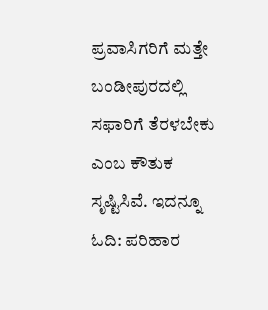ಪ್ರವಾಸಿಗರಿಗೆ ಮತ್ತೇ ಬಂಡೀಪುರದಲ್ಲಿ ಸಫಾರಿಗೆ ತೆರಳಬೇಕು ಎಂಬ ಕೌತುಕ ಸೃಷ್ಟಿಸಿವೆ. ಇದನ್ನೂ ಓದಿ: ಪರಿಹಾರ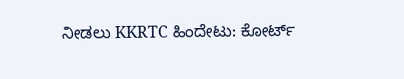ನೀಡಲು KKRTC ಹಿಂದೇಟು: ಕೋರ್ಟ್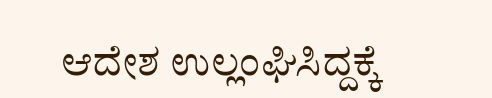ಆದೇಶ ಉಲ್ಲಂಘಿಸಿದ್ದಕ್ಕೆ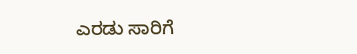ಎರಡು ಸಾರಿಗೆ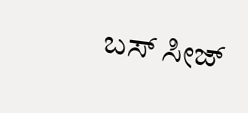ಬಸ್ ಸೀಜ್